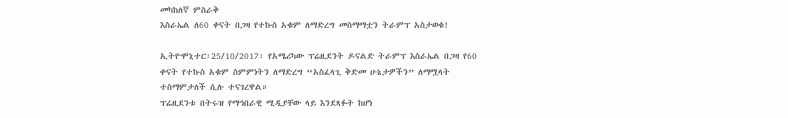መካከለኛ ምስራቅ
እስራኤል ለ60 ቀናት በጋዛ የተኩስ አቁም ለማድረግ መስማማቷን ትራምፕ አስታወቁ!

ኢትዮሞኒተር፡25/10/2017፡ የአሜሪካው ፕሬዚደንት ዶናልድ ትራምፕ እስራኤል በጋዛ የ60 ቀናት የተኩስ አቁም ስምምነትን ለማድረግ “አስፈላጊ ቅድመ ሁኔታዎችን” ለማሟላት ተስማምታለች ሲሉ ተናገረዋል።
ፕሬዚደንቱ በትሩዝ የማኅበራዊ ሚዲያቸው ላይ እንደጻፉት ከሆነ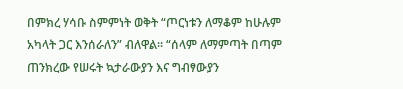በምክረ ሃሳቡ ስምምነት ወቅት “ጦርነቱን ለማቆም ከሁሉም አካላት ጋር እንሰራለን” ብለዋል፡፡ “ሰላም ለማምጣት በጣም ጠንክረው የሠሩት ኳታራውያን እና ግብፃውያን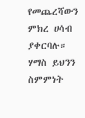የመጨረሻውን ምክረ ሀሳብ ያቀርባሉ።
ሃማስ ይህንን ስምምነት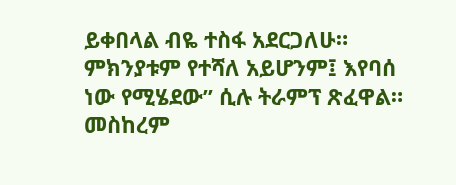ይቀበላል ብዬ ተስፋ አደርጋለሁ። ምክንያቱም የተሻለ አይሆንም፤ እየባሰ ነው የሚሄደው” ሲሉ ትራምፕ ጽፈዋል። መስከረም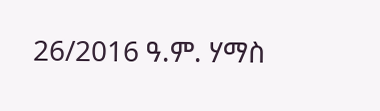26/2016 ዓ.ም. ሃማስ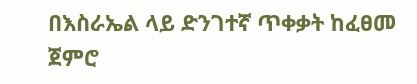በእስራኤል ላይ ድንገተኛ ጥቀቃት ከፈፀመ ጀምሮ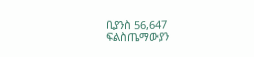ቢያንስ 56,647 ፍልስጤማውያን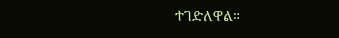ተገድለዋል።